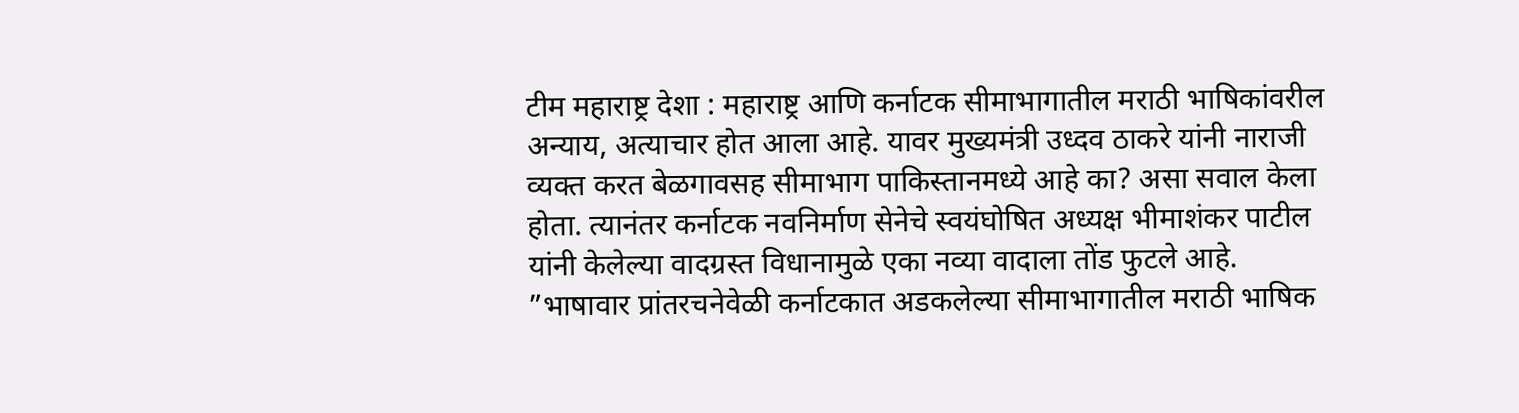टीम महाराष्ट्र देशा : महाराष्ट्र आणि कर्नाटक सीमाभागातील मराठी भाषिकांवरील अन्याय, अत्याचार होत आला आहे. यावर मुख्यमंत्री उध्दव ठाकरे यांनी नाराजी व्यक्त करत बेळगावसह सीमाभाग पाकिस्तानमध्ये आहे का? असा सवाल केला होता. त्यानंतर कर्नाटक नवनिर्माण सेनेचे स्वयंघोषित अध्यक्ष भीमाशंकर पाटील यांनी केलेल्या वादग्रस्त विधानामुळे एका नव्या वादाला तोंड फुटले आहे.
”भाषावार प्रांतरचनेवेळी कर्नाटकात अडकलेल्या सीमाभागातील मराठी भाषिक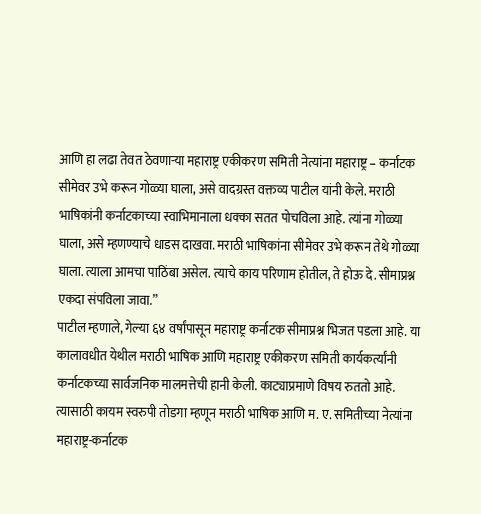आणि हा लढा तेवत ठेवणाऱ्या महाराष्ट्र एकीकरण समिती नेत्यांना महाराष्ट्र – कर्नाटक सीमेवर उभे करून गोळ्या घाला, असे वादग्रस्त वक्तव्य पाटील यांनी केले. मराठी भाषिकांनी कर्नाटकाच्या स्वाभिमानाला धक्का सतत पोचविला आहे. त्यांना गोळ्या घाला, असे म्हणण्याचे धाडस दाखवा. मराठी भाषिकांना सीमेवर उभे करून तेथे गोळ्या घाला. त्याला आमचा पाठिंबा असेल. त्याचे काय परिणाम होतील, ते होऊ दे. सीमाप्रश्न एकदा संपविला जावा.”
पाटील म्हणाले, गेल्या ६४ वर्षांपासून महाराष्ट्र कर्नाटक सीमाप्रश्न भिजत पडला आहे. या कालावधीत येथील मराठी भाषिक आणि महाराष्ट्र एकीकरण समिती कार्यकर्त्यांनी कर्नाटकच्या सार्वजनिक मालमत्तेची हानी केली. काट्याप्रमाणे विषय रुततो आहे. त्यासाठी कायम स्वरुपी तोडगा म्हणून मराठी भाषिक आणि म. ए. समितीच्या नेत्यांना महाराष्ट्र-कर्नाटक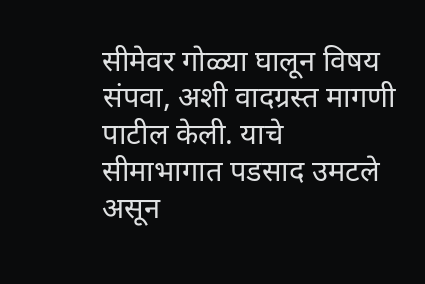सीमेवर गोळ्या घालून विषय संपवा, अशी वादग्रस्त मागणी पाटील केली. याचे सीमाभागात पडसाद उमटले असून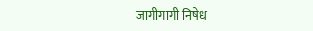जागीगागी निषेध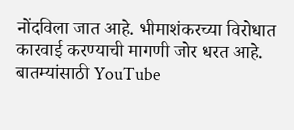नोंदविला जात आहे. भीमाशंकरच्या विरोधात कारवाई करण्याची मागणी जोर धरत आहे.
बातम्यांसाठी YouTube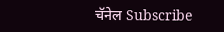चॅनेल Subscribe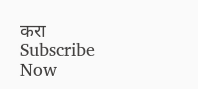करा
Subscribe Now